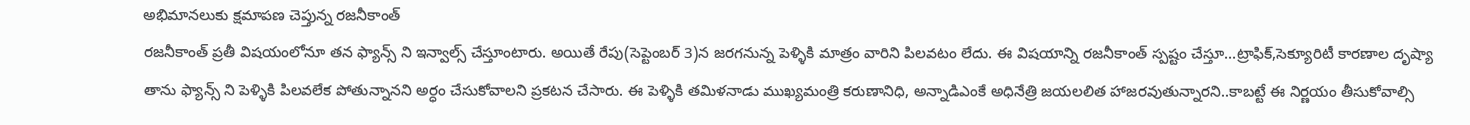అభిమానలుకు క్షమాపణ చెప్తున్న రజనీకాంత్
రజనీకాంత్ ప్రతీ విషయంలోనూ తన ఫ్యాన్స్ ని ఇన్వాల్స్ చేస్తూంటారు. అయితే రేపు(సెప్టెంబర్ 3)న జరగనున్న పెళ్ళికి మాత్రం వారిని పిలవటం లేదు. ఈ విషయాన్ని రజనీకాంత్ స్పష్టం చేస్తూ...ట్రాఫిక్,సెక్యూరిటీ కారణాల దృష్యా తాను ఫ్యాన్స్ ని పెళ్ళికి పిలవలేక పోతున్నానని అర్ధం చేసుకోవాలని ప్రకటన చేసారు. ఈ పెళ్ళికి తమిళనాడు ముఖ్యమంత్రి కరుణానిధి, అన్నాడిఎంకే అధినేత్రి జయలలిత హాజరవుతున్నారని..కాబట్టే ఈ నిర్ణయం తీసుకోవాల్సి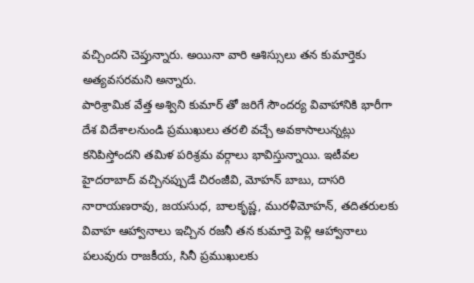వచ్చిందని చెప్తున్నారు. అయినా వారి ఆశిస్సులు తన కుమార్తెకు అత్యవసరమని అన్నారు.
పారిశ్రామిక వేత్త అశ్విని కుమార్ తో జరిగే సౌందర్య వివాహానికి భారీగా దేశ విదేశాలనుండి ప్రముఖులు తరలి వచ్చే అవకాసాలున్నట్లు కనిపిస్తోందని తమిళ పరిశ్రమ వర్గాలు భావిస్తున్నాయి. ఇటీవల హైదరాబాద్ వచ్చినప్పుడే చిరంజీవి, మోహన్ బాబు, దాసరి నారాయణరావు, జయసుధ, బాలకృష్ణ, మురళీమోహన్, తదితరులకు వివాహ ఆహ్వానాలు ఇచ్చిన రజనీ తన కుమార్తె పెళ్లి ఆహ్వానాలు పలువురు రాజకీయ, సినీ ప్రముఖులకు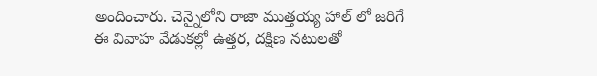అందించారు. చెన్నైలోని రాజా ముత్తయ్య హాల్ లో జరిగే ఈ వివాహ వేడుకల్లో ఉత్తర, దక్షిణ నటులతో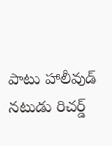పాటు హాలీవుడ్ నటుడు రిచర్డ్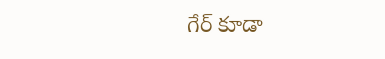గేర్ కూడా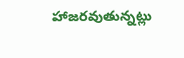హాజరవుతున్నట్లు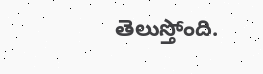తెలుస్తోంది.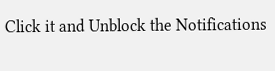Click it and Unblock the Notifications